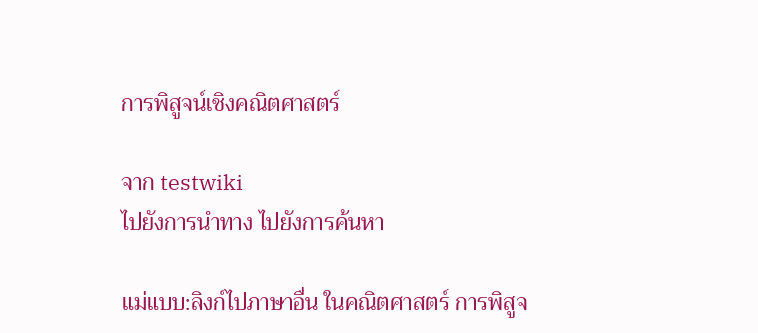การพิสูจน์เชิงคณิตศาสตร์

จาก testwiki
ไปยังการนำทาง ไปยังการค้นหา

แม่แบบ:ลิงก์ไปภาษาอื่น ในคณิตศาสตร์ การพิสูจ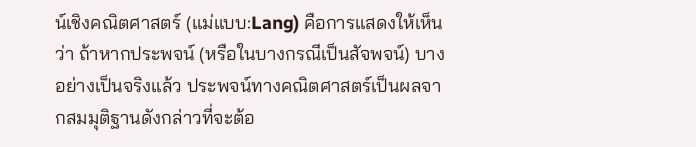น์เชิงคณิตศาสตร์ (แม่แบบ:Lang) คือการแสดงให้เห็นว่า ถ้าหากประพจน์ (หรือในบางกรณีเป็นสัจพจน์) บางอย่างเป็นจริงแล้ว ประพจน์ทางคณิตศาสตร์เป็นผลจากสมมุติฐานดังกล่าวที่จะต้อ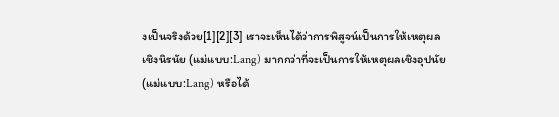งเป็นจริงด้วย[1][2][3] เราจะเห็นได้ว่าการพิสูจน์เป็นการให้เหตุผลเชิงนิรนัย (แม่แบบ:Lang) มากกว่าที่จะเป็นการให้เหตุผลเชิงอุปนัย (แม่แบบ:Lang) หรือได้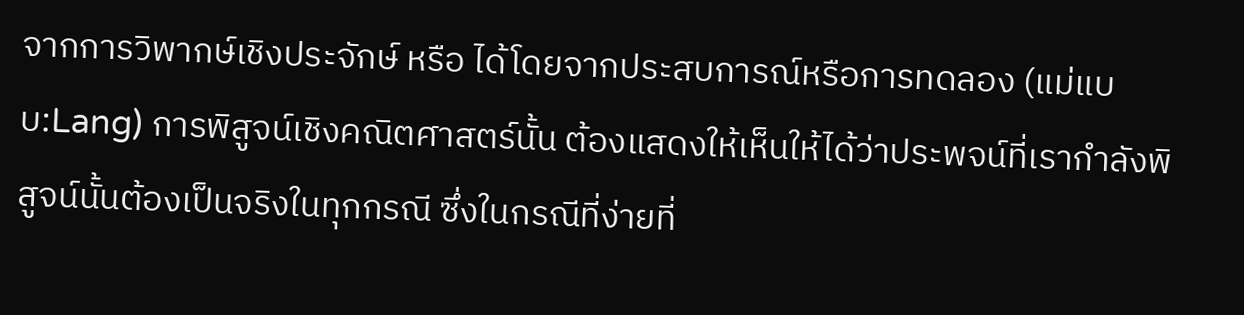จากการวิพากษ์เชิงประจักษ์ หรือ ได้โดยจากประสบการณ์หรือการทดลอง (แม่แบบ:Lang) การพิสูจน์เชิงคณิตศาสตร์นั้น ต้องแสดงให้เห็นให้ได้ว่าประพจน์ที่เรากำลังพิสูจน์นั้นต้องเป็นจริงในทุกกรณี ซึ่งในกรณีที่ง่ายที่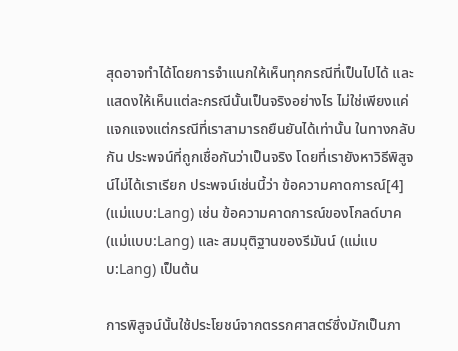สุดอาจทำได้โดยการจำแนกให้เห็นทุกกรณีที่เป็นไปได้ และแสดงให้เห็นแต่ละกรณีนั้นเป็นจริงอย่างไร ไม่ใช่เพียงแค่แจกแจงแต่กรณีที่เราสามารถยืนยันได้เท่านั้น ในทางกลับกัน ประพจน์ที่ถูกเชื่อกันว่าเป็นจริง โดยที่เรายังหาวิธีพิสูจน์ไม่ได้เราเรียก ประพจน์เช่นนี้ว่า ข้อความคาดการณ์[4] (แม่แบบ:Lang) เช่น ข้อความคาดการณ์ของโกลด์บาค (แม่แบบ:Lang) และ สมมุติฐานของรีมันน์ (แม่แบบ:Lang) เป็นต้น

การพิสูจน์นั้นใช้ประโยชน์จากตรรกศาสตร์ซึ่งมักเป็นภา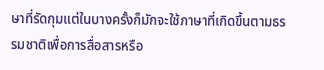ษาที่รัดกุมแต่ในบางครั้งก็มักจะใช้ภาษาที่เกิดขึ้นตามธรรมชาติเพื่อการสื่อสารหรือ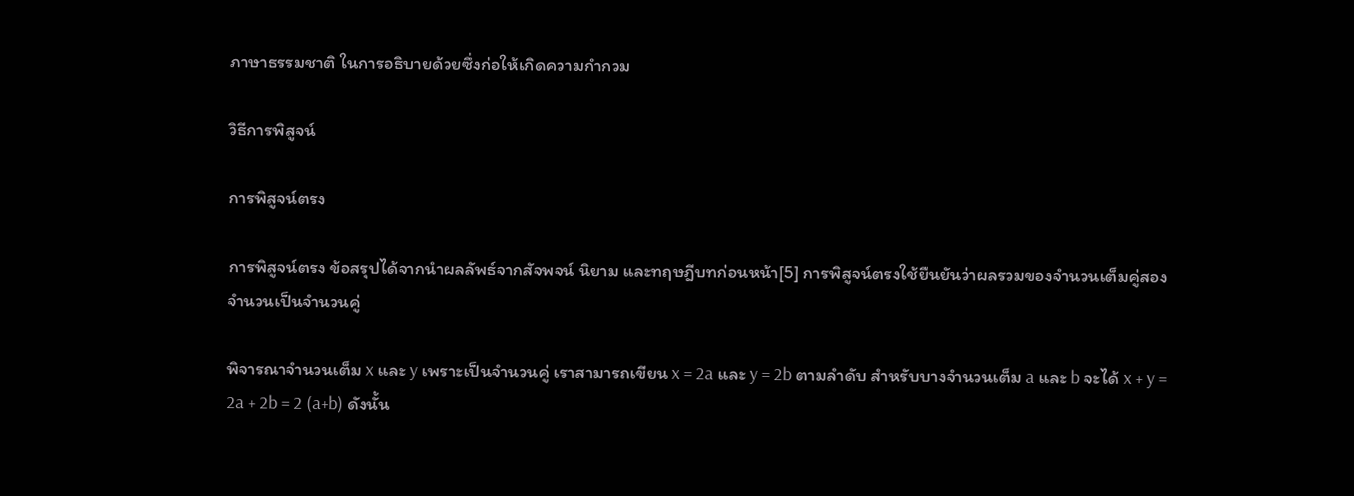ภาษาธรรมชาติ ในการอธิบายด้วยซึ่งก่อให้เกิดความกำกวม

วิธีการพิสูจน์

การพิสูจน์ตรง

การพิสูจน์ตรง ข้อสรุปได้จากนำผลลัพธ์จากสัจพจน์ นิยาม และทฤษฎีบทก่อนหน้า[5] การพิสูจน์ตรงใช้ยืนยันว่าผลรวมของจำนวนเต็มคู่สองจำนวนเป็นจำนวนคู่

พิจารณาจำนวนเต็ม x และ y เพราะเป็นจำนวนคู่ เราสามารถเขียน x = 2a และ y = 2b ตามลำดับ สำหรับบางจำนวนเต็ม a และ b จะได้ x + y = 2a + 2b = 2 (a+b) ดังนั้น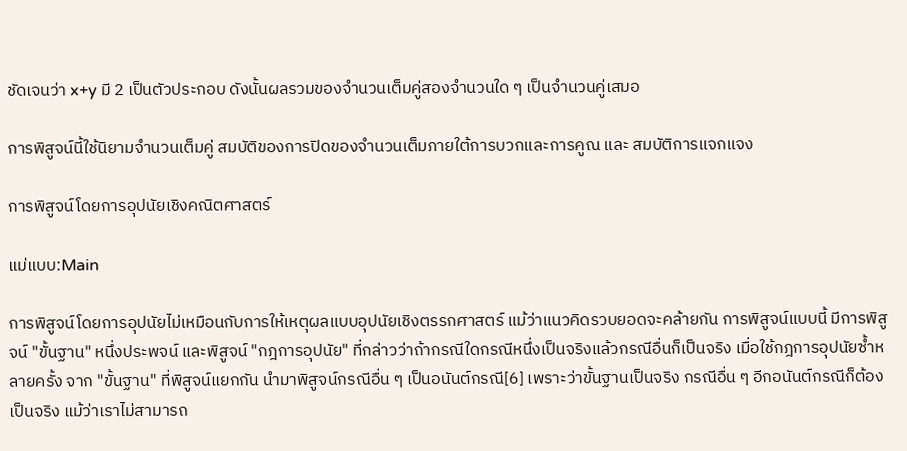ชัดเจนว่า x+y มี 2 เป็นตัวประกอบ ดังนั้นผลรวมของจำนวนเต็มคู่สองจำนวนใด ๆ เป็นจำนวนคู่เสมอ

การพิสูจน์นี้ใช้นิยามจำนวนเต็มคู่ สมบัติของการปิดของจำนวนเต็มภายใต้การบวกและการคูณ และ สมบัติการแจกแจง

การพิสูจน์โดยการอุปนัยเชิงคณิตศาสตร์

แม่แบบ:Main

การพิสูจน์โดยการอุปนัยไม่เหมือนกับการให้เหตุผลแบบอุปนัยเชิงตรรกศาสตร์ แม้ว่าแนวคิดรวบยอดจะคล้ายกัน การพิสูจน์แบบนี้ มีการพิสูจน์ "ขั้นฐาน" หนึ่งประพจน์ และพิสูจน์ "กฎการอุปนัย" ที่กล่าวว่าถ้ากรณีใดกรณีหนึ่งเป็นจริงแล้วกรณีอื่นก็เป็นจริง เมื่อใช้กฎการอุปนัยซ้ำหลายครั้ง จาก "ขั้นฐาน" ที่พิสูจน์แยกกัน นำมาพิสูจน์กรณีอื่น ๆ เป็นอนันต์กรณี[6] เพราะว่าขั้นฐานเป็นจริง กรณีอื่น ๆ อีกอนันต์กรณีก็ต้องเป็นจริง แม้ว่าเราไม่สามารถ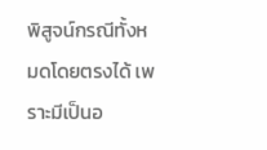พิสูจน์กรณีทั้งหมดโดยตรงได้ เพราะมีเป็นอ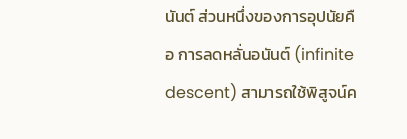นันต์ ส่วนหนึ่งของการอุปนัยคือ การลดหลั่นอนันต์ (infinite descent) สามารถใช้พิสูจน์ค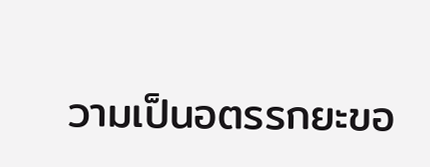วามเป็นอตรรกยะขอ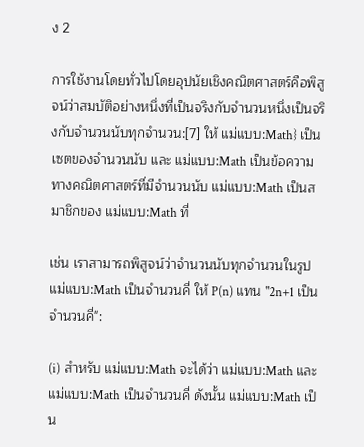ง 2

การใช้งานโดยทั่วไปโดยอุปนัยเชิงคณิตศาสตร์คือพิสูจน์ว่าสมบัติอย่างหนึ่งที่เป็นจริงกับจำนวนหนึ่งเป็นจริงกับจำนวนนับทุกจำนวน:[7] ให้ แม่แบบ:Math} เป็นเซตของจำนวนนับ และ แม่แบบ:Math เป็นข้อความทางคณิตศาสตร์ที่มีจำนวนนับ แม่แบบ:Math เป็นสมาชิกของ แม่แบบ:Math ที่

เช่น เราสามารถพิสูจน์ว่าจำนวนนับทุกจำนวนในรูป แม่แบบ:Math เป็นจำนวนคี่ ให้ P(n) แทน "2n+1 เป็นจำนวนคี่":

(i) สำหรับ แม่แบบ:Math จะได้ว่า แม่แบบ:Math และ แม่แบบ:Math เป็นจำนวนคี่ ดังนั้น แม่แบบ:Math เป็น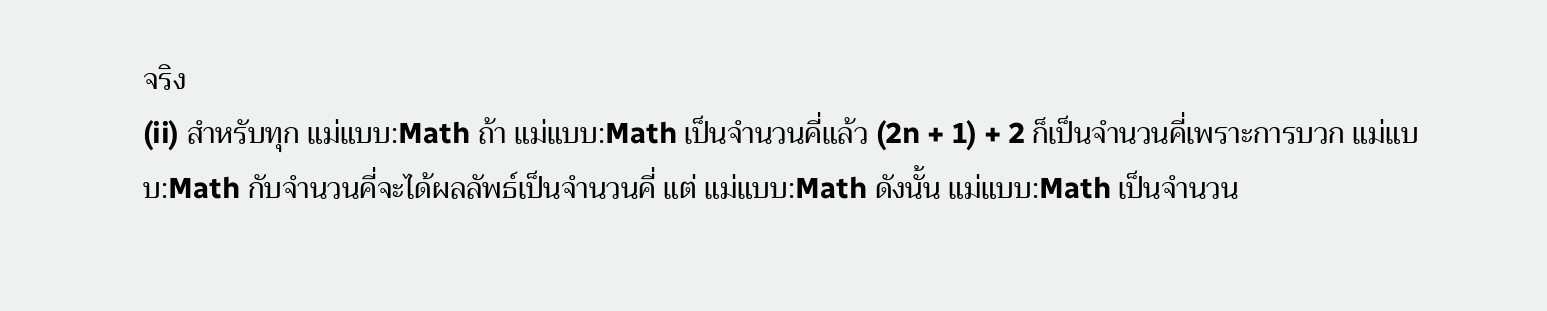จริง
(ii) สำหรับทุก แม่แบบ:Math ถ้า แม่แบบ:Math เป็นจำนวนคี่แล้ว (2n + 1) + 2 ก็เป็นจำนวนคี่เพราะการบวก แม่แบบ:Math กับจำนวนคี่จะได้ผลลัพธ์เป็นจำนวนคี่ แต่ แม่แบบ:Math ดังนั้น แม่แบบ:Math เป็นจำนวน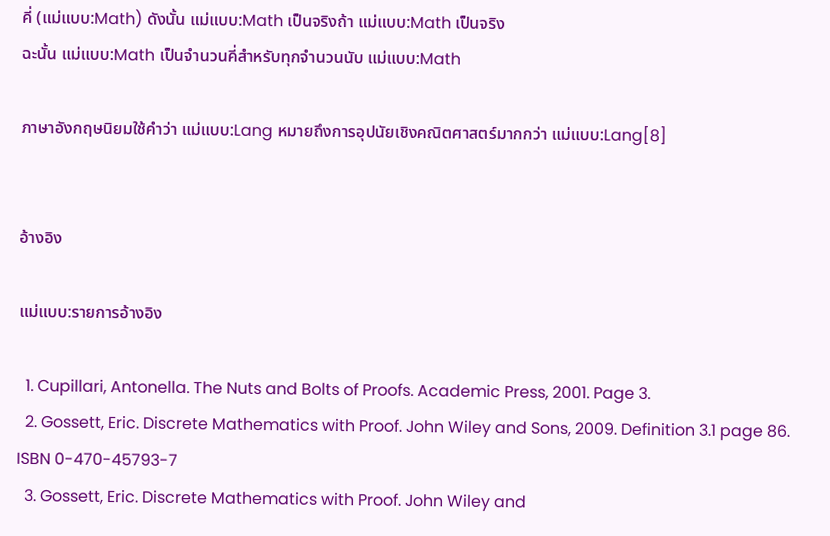คี่ (แม่แบบ:Math) ดังนั้น แม่แบบ:Math เป็นจริงถ้า แม่แบบ:Math เป็นจริง
ฉะนั้น แม่แบบ:Math เป็นจำนวนคี่สำหรับทุกจำนวนนับ แม่แบบ:Math

ภาษาอังกฤษนิยมใช้คำว่า แม่แบบ:Lang หมายถึงการอุปนัยเชิงคณิตศาสตร์มากกว่า แม่แบบ:Lang[8]


อ้างอิง

แม่แบบ:รายการอ้างอิง

  1. Cupillari, Antonella. The Nuts and Bolts of Proofs. Academic Press, 2001. Page 3.
  2. Gossett, Eric. Discrete Mathematics with Proof. John Wiley and Sons, 2009. Definition 3.1 page 86. ISBN 0-470-45793-7
  3. Gossett, Eric. Discrete Mathematics with Proof. John Wiley and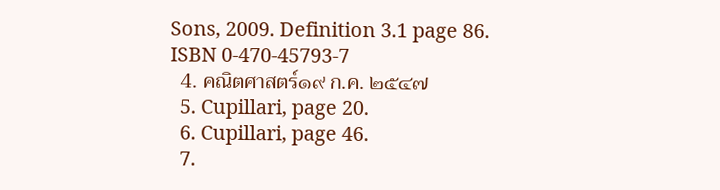Sons, 2009. Definition 3.1 page 86. ISBN 0-470-45793-7
  4. คณิตศาสตร์๑๙ ก.ค. ๒๕๔๗
  5. Cupillari, page 20.
  6. Cupillari, page 46.
  7.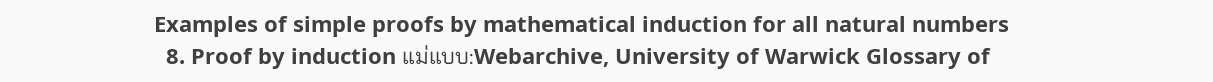Examples of simple proofs by mathematical induction for all natural numbers
  8. Proof by induction แม่แบบ:Webarchive, University of Warwick Glossary of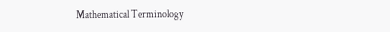Mathematical Terminology